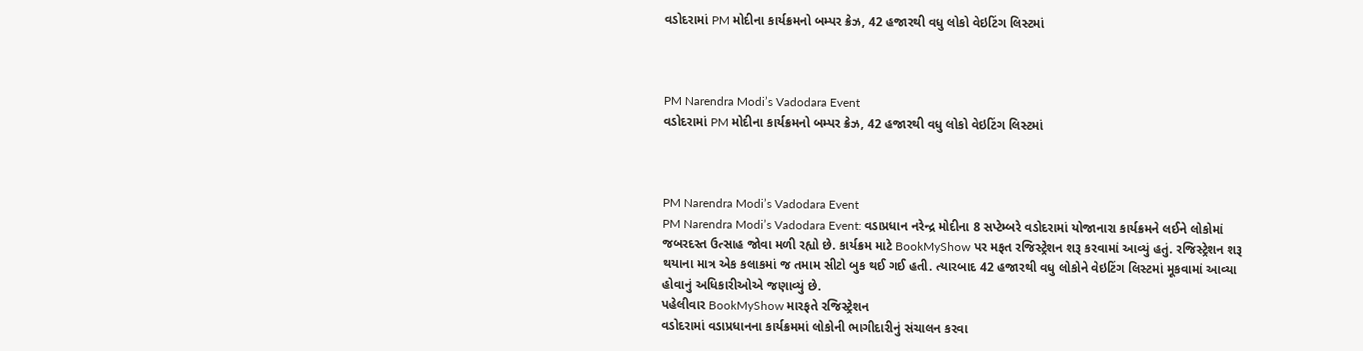વડોદરામાં PM મોદીના કાર્યક્રમનો બમ્પર ક્રેઝ, 42 હજારથી વધુ લોકો વેઇટિંગ લિસ્ટમાં



PM Narendra Modi’s Vadodara Event
વડોદરામાં PM મોદીના કાર્યક્રમનો બમ્પર ક્રેઝ, 42 હજારથી વધુ લોકો વેઇટિંગ લિસ્ટમાં



PM Narendra Modi’s Vadodara Event
PM Narendra Modi’s Vadodara Event: વડાપ્રધાન નરેન્દ્ર મોદીના 8 સપ્ટેમ્બરે વડોદરામાં યોજાનારા કાર્યક્રમને લઈને લોકોમાં જબરદસ્ત ઉત્સાહ જોવા મળી રહ્યો છે. કાર્યક્રમ માટે BookMyShow પર મફત રજિસ્ટ્રેશન શરૂ કરવામાં આવ્યું હતું. રજિસ્ટ્રેશન શરૂ થયાના માત્ર એક કલાકમાં જ તમામ સીટો બુક થઈ ગઈ હતી. ત્યારબાદ 42 હજારથી વધુ લોકોને વેઇટિંગ લિસ્ટમાં મૂકવામાં આવ્યા હોવાનું અધિકારીઓએ જણાવ્યું છે.
પહેલીવાર BookMyShow મારફતે રજિસ્ટ્રેશન
વડોદરામાં વડાપ્રધાનના કાર્યક્રમમાં લોકોની ભાગીદારીનું સંચાલન કરવા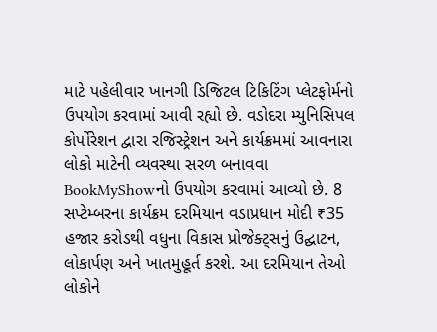માટે પહેલીવાર ખાનગી ડિજિટલ ટિકિટિંગ પ્લેટફોર્મનો ઉપયોગ કરવામાં આવી રહ્યો છે. વડોદરા મ્યુનિસિપલ કોર્પોરેશન દ્વારા રજિસ્ટ્રેશન અને કાર્યક્રમમાં આવનારા લોકો માટેની વ્યવસ્થા સરળ બનાવવા BookMyShowનો ઉપયોગ કરવામાં આવ્યો છે. 8 સપ્ટેમ્બરના કાર્યક્રમ દરમિયાન વડાપ્રધાન મોદી ₹35 હજાર કરોડથી વધુના વિકાસ પ્રોજેક્ટ્સનું ઉદ્ઘાટન, લોકાર્પણ અને ખાતમુહૂર્ત કરશે. આ દરમિયાન તેઓ લોકોને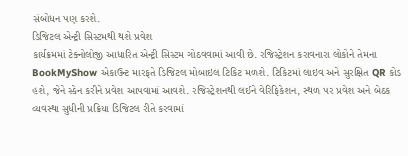સંબોધન પણ કરશે.
ડિજિટલ એન્ટ્રી સિસ્ટમથી થશે પ્રવેશ
કાર્યક્રમમાં ટેક્નોલોજી આધારિત એન્ટ્રી સિસ્ટમ ગોઠવવામાં આવી છે. રજિસ્ટ્રેશન કરાવનારા લોકોને તેમના BookMyShow એકાઉન્ટ મારફતે ડિજિટલ મોબાઇલ ટિકિટ મળશે. ટિકિટમાં લાઇવ અને સુરક્ષિત QR કોડ હશે, જેને સ્કેન કરીને પ્રવેશ આપવામાં આવશે. રજિસ્ટ્રેશનથી લઈને વેરિફિકેશન, સ્થળ પર પ્રવેશ અને બેઠક વ્યવસ્થા સુધીની પ્રક્રિયા ડિજિટલ રીતે કરવામાં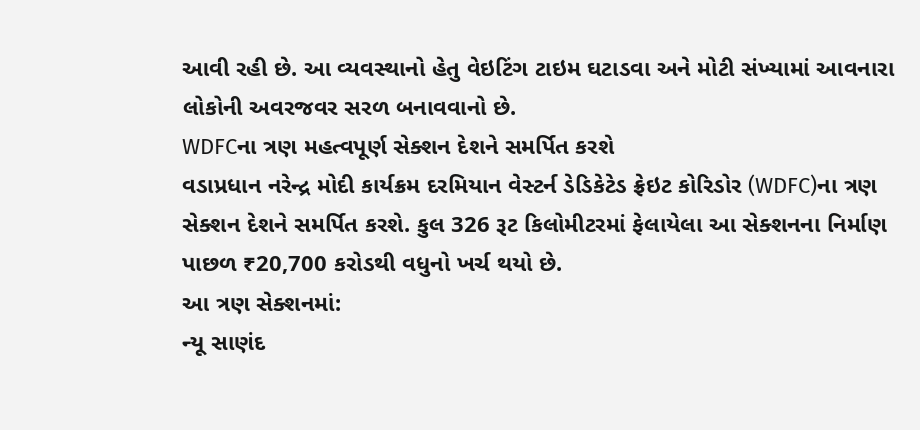આવી રહી છે. આ વ્યવસ્થાનો હેતુ વેઇટિંગ ટાઇમ ઘટાડવા અને મોટી સંખ્યામાં આવનારા લોકોની અવરજવર સરળ બનાવવાનો છે.
WDFCના ત્રણ મહત્વપૂર્ણ સેક્શન દેશને સમર્પિત કરશે
વડાપ્રધાન નરેન્દ્ર મોદી કાર્યક્રમ દરમિયાન વેસ્ટર્ન ડેડિકેટેડ ફ્રેઇટ કોરિડોર (WDFC)ના ત્રણ સેક્શન દેશને સમર્પિત કરશે. કુલ 326 રૂટ કિલોમીટરમાં ફેલાયેલા આ સેક્શનના નિર્માણ પાછળ ₹20,700 કરોડથી વધુનો ખર્ચ થયો છે.
આ ત્રણ સેક્શનમાં:
ન્યૂ સાણંદ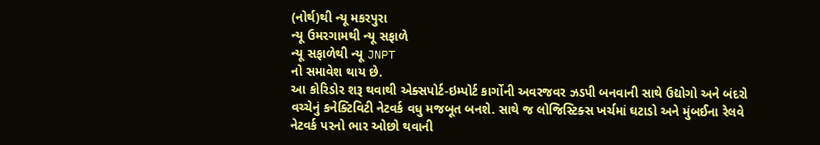(નોર્થ)થી ન્યૂ મકરપુરા
ન્યૂ ઉમરગામથી ન્યૂ સફાળે
ન્યૂ સફાળેથી ન્યૂ JNPT
નો સમાવેશ થાય છે.
આ કોરિડોર શરૂ થવાથી એક્સપોર્ટ-ઇમ્પોર્ટ કાર્ગોની અવરજવર ઝડપી બનવાની સાથે ઉદ્યોગો અને બંદરો વચ્ચેનું કનેક્ટિવિટી નેટવર્ક વધુ મજબૂત બનશે. સાથે જ લોજિસ્ટિક્સ ખર્ચમાં ઘટાડો અને મુંબઈના રેલવે નેટવર્ક પરનો ભાર ઓછો થવાની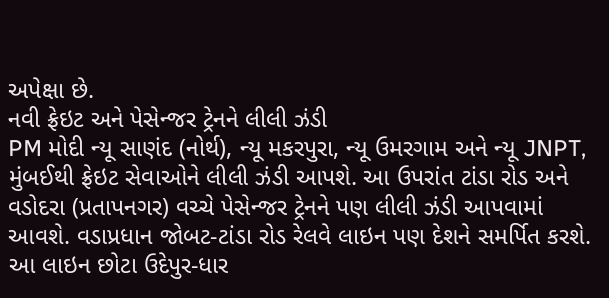અપેક્ષા છે.
નવી ફ્રેઇટ અને પેસેન્જર ટ્રેનને લીલી ઝંડી
PM મોદી ન્યૂ સાણંદ (નોર્થ), ન્યૂ મકરપુરા, ન્યૂ ઉમરગામ અને ન્યૂ JNPT, મુંબઈથી ફ્રેઇટ સેવાઓને લીલી ઝંડી આપશે. આ ઉપરાંત ટાંડા રોડ અને વડોદરા (પ્રતાપનગર) વચ્ચે પેસેન્જર ટ્રેનને પણ લીલી ઝંડી આપવામાં આવશે. વડાપ્રધાન જોબટ-ટાંડા રોડ રેલવે લાઇન પણ દેશને સમર્પિત કરશે. આ લાઇન છોટા ઉદેપુર-ધાર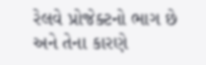રેલવે પ્રોજેક્ટનો ભાગ છે અને તેના કારણે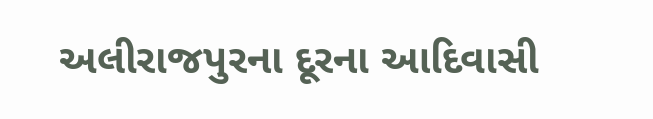અલીરાજપુરના દૂરના આદિવાસી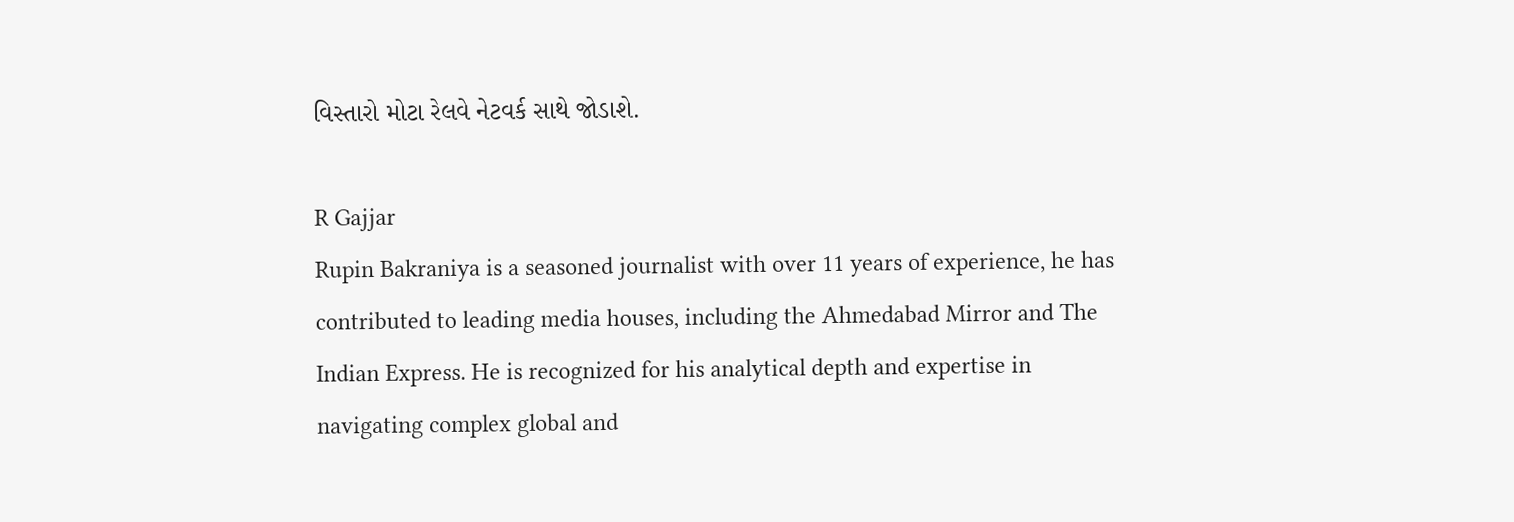વિસ્તારો મોટા રેલવે નેટવર્ક સાથે જોડાશે.

R Gajjar
Rupin Bakraniya is a seasoned journalist with over 11 years of experience, he has contributed to leading media houses, including the Ahmedabad Mirror and The Indian Express. He is recognized for his analytical depth and expertise in navigating complex global and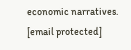economic narratives. [email protected]